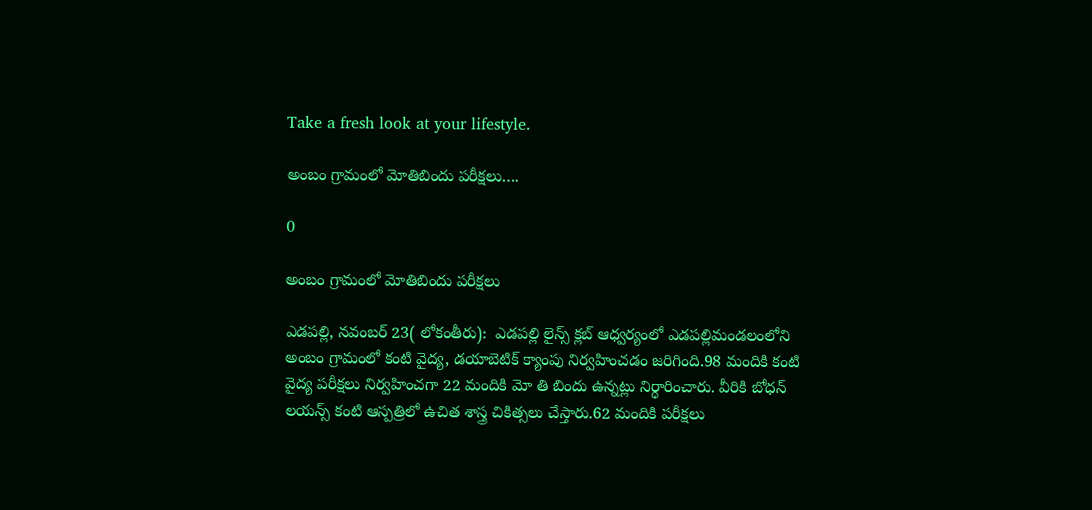Take a fresh look at your lifestyle.

అంబం గ్రామంలో మోతిబిందు పరీక్షలు….

0

అంబం గ్రామంలో మోతిబిందు పరీక్షలు

ఎడపల్లి, నవంబర్ 23( లోకంతీరు):  ఎడపల్లి లైన్స్ క్లబ్ ఆధ్వర్యంలో ఎడపల్లిమండలంలోని అంబం గ్రామంలో కంటి వైద్య, డయాబెటిక్ క్యాంపు నిర్వహించడం జరిగింది.98 మందికి కంటి వైద్య పరీక్షలు నిర్వహించగా 22 మందికి మో తి బిందు ఉన్నట్లు నిర్ధారించారు. వీరికి బోధన్ లయన్స్ కంటి ఆస్పత్రిలో ఉచిత శాస్త్ర చికిత్సలు చేస్తారు.62 మందికి పరీక్షలు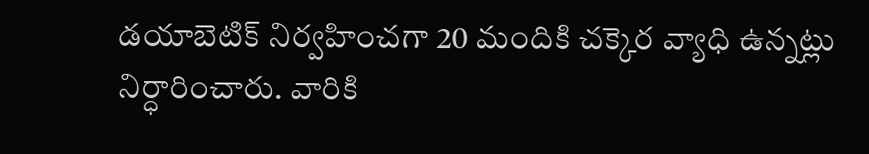డయాబెటిక్ నిర్వహించగా 20 మందికి చక్కెర వ్యాధి ఉన్నట్లు నిర్ధారించారు. వారికి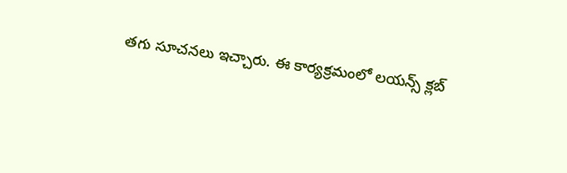తగు సూచనలు ఇచ్చారు. ఈ కార్యక్రమంలో లయన్స్ క్లబ్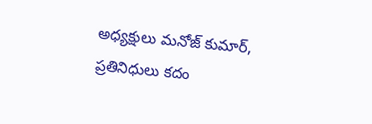అధ్యక్షులు మనోజ్ కుమార్, ప్రతినిధులు కదం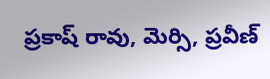ప్రకాష్ రావు, మెర్సి, ప్రవీణ్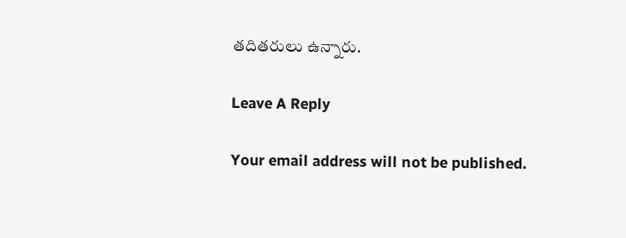తదితరులు ఉన్నారు.

Leave A Reply

Your email address will not be published.